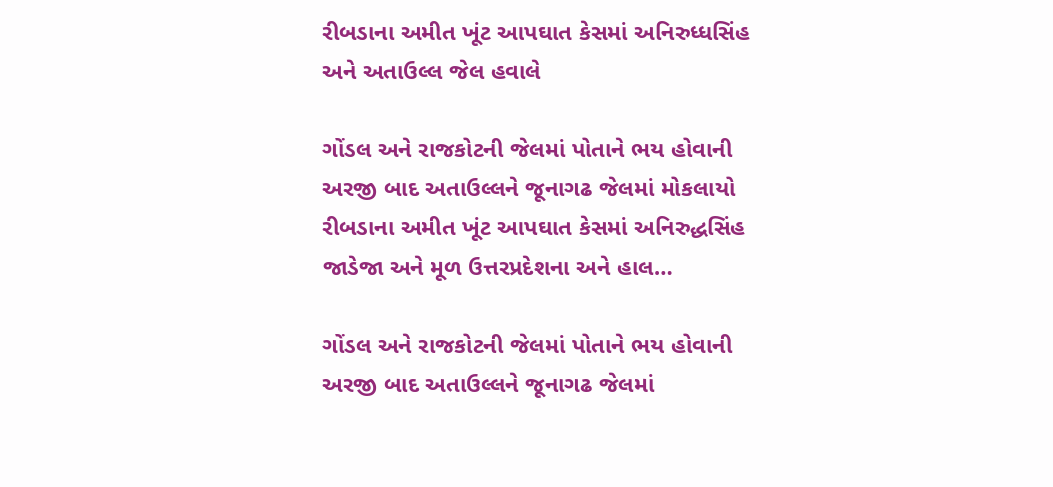રીબડાના અમીત ખૂંટ આપઘાત કેસમાં અનિરુધ્ધસિંહ અને અતાઉલ્લ જેલ હવાલે

ગોંડલ અને રાજકોટની જેલમાં પોતાને ભય હોવાની અરજી બાદ અતાઉલ્લને જૂનાગઢ જેલમાં મોકલાયો રીબડાના અમીત ખૂંટ આપઘાત કેસમાં અનિરુદ્ધસિંહ જાડેજા અને મૂળ ઉત્તરપ્રદેશના અને હાલ…

ગોંડલ અને રાજકોટની જેલમાં પોતાને ભય હોવાની અરજી બાદ અતાઉલ્લને જૂનાગઢ જેલમાં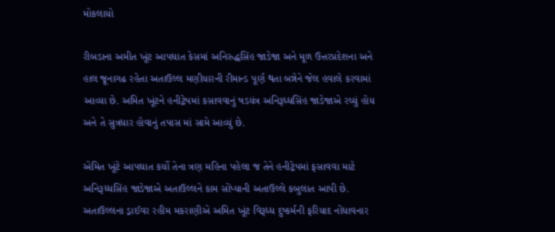મોકલાયો

રીબડાના અમીત ખૂંટ આપઘાત કેસમાં અનિરુદ્ધસિંહ જાડેજા અને મૂળ ઉત્તરપ્રદેશના અને હાલ જૂનાગઢ રહેતા અતાઉલ્લ મણીયારની રીમાન્ડ પૂર્ણ થતા બન્નેને જેલ હવાલે કરવામાં આવ્યા છે. અમિત ખૂંટને હનીટ્રેપમાં કસાવવાનું ષડયંત્ર અનિરૂધ્ધસિંહ જાડેજાએ રચ્યું હોય અને તે સુત્રધાર હોવાનું તપાસ માં સામે આવ્યું છે.

એમિત ખૂંટે આપઘાત કર્યો તેના ત્રણ મહિના પહેલા જ તેને હનીટ્રેપમાં ફસાવવા માટે અનિરૂધ્ધસિંહ જાડેજાએ અતાઉલ્લને કામ સોંપ્યાની અતાઉલ્લે કબુલાત આપી છે. અતાઉલ્લના ડ્રાઈવર રહીમ મકરાણીએ અમિત ખૂંટ વિરૂધ્ધ દુષ્કર્મની ફરિયાદ નોંધાવનાર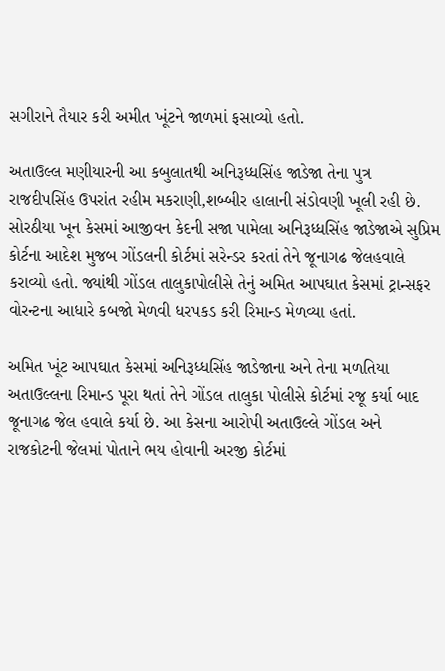સગીરાને તૈયાર કરી અમીત ખૂંટને જાળમાં ફસાવ્યો હતો.

અતાઉલ્લ મણીયારની આ કબુલાતથી અનિરૂધ્ધસિંહ જાડેજા તેના પુત્ર રાજદીપસિંહ ઉપરાંત રહીમ મકરાણી,શબ્બીર હાલાની સંડોવણી ખૂલી રહી છે. સોરઠીયા ખૂન કેસમાં આજીવન કેદની સજા પામેલા અનિરૂધ્ધસિંહ જાડેજાએ સુપ્રિમ કોર્ટના આદેશ મુજબ ગોંડલની કોર્ટમાં સરેન્ડર કરતાં તેને જૂનાગઢ જેલહવાલે કરાવ્યો હતો. જ્યાંથી ગોંડલ તાલુકાપોલીસે તેનું અમિત આપઘાત કેસમાં ટ્રાન્સફર વોરન્ટના આધારે કબજો મેળવી ધરપકડ કરી રિમાન્ડ મેળવ્યા હતાં.

અમિત ખૂંટ આપઘાત કેસમાં અનિરૂધ્ધસિંહ જાડેજાના અને તેના મળતિયા અતાઉલ્લના રિમાન્ડ પૂરા થતાં તેને ગોંડલ તાલુકા પોલીસે કોર્ટમાં રજૂ કર્યા બાદ જૂનાગઢ જેલ હવાલે કર્યા છે. આ કેસના આરોપી અતાઉલ્લે ગોંડલ અને રાજકોટની જેલમાં પોતાને ભય હોવાની અરજી કોર્ટમાં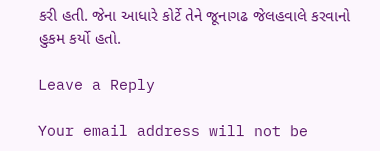કરી હતી. જેના આધારે કોર્ટે તેને જૂનાગઢ જેલહવાલે કરવાનો હુકમ કર્યો હતો.

Leave a Reply

Your email address will not be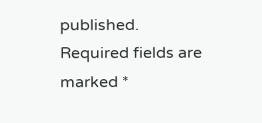published. Required fields are marked *